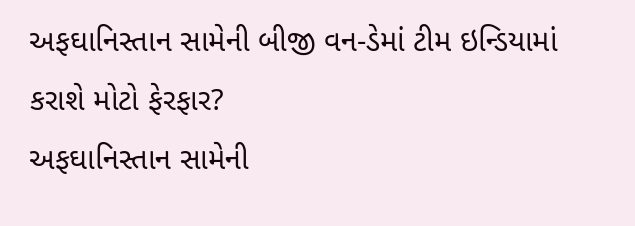અફઘાનિસ્તાન સામેની બીજી વન-ડેમાં ટીમ ઇન્ડિયામાં કરાશે મોટો ફેરફાર?
અફઘાનિસ્તાન સામેની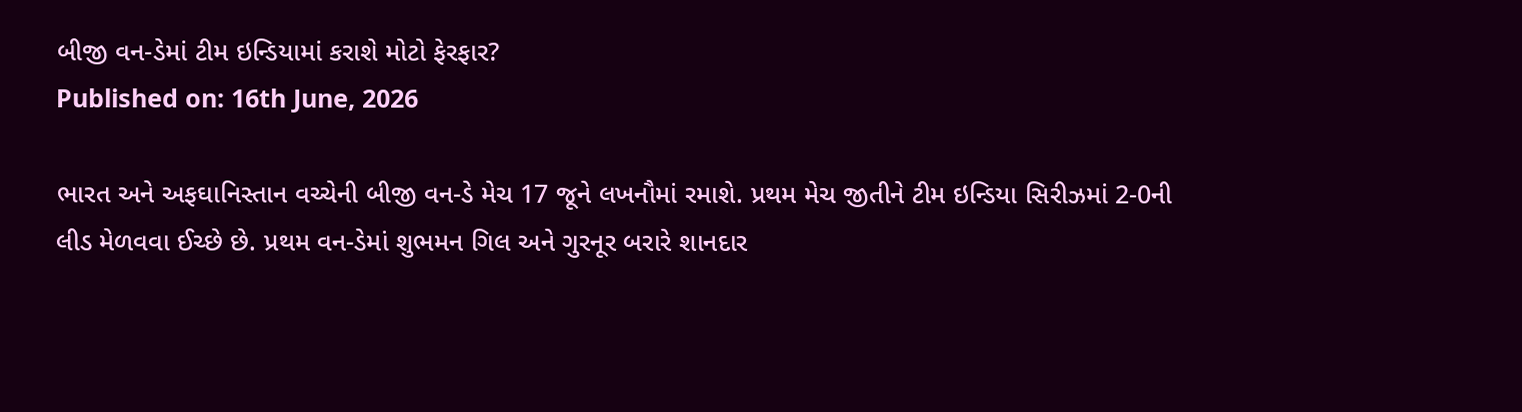બીજી વન-ડેમાં ટીમ ઇન્ડિયામાં કરાશે મોટો ફેરફાર?
Published on: 16th June, 2026

ભારત અને અફઘાનિસ્તાન વચ્ચેની બીજી વન-ડે મેચ 17 જૂને લખનૌમાં રમાશે. પ્રથમ મેચ જીતીને ટીમ ઇન્ડિયા સિરીઝમાં 2-0ની લીડ મેળવવા ઈચ્છે છે. પ્રથમ વન-ડેમાં શુભમન ગિલ અને ગુરનૂર બરારે શાનદાર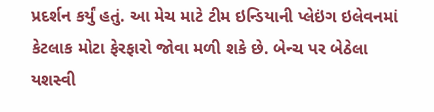પ્રદર્શન કર્યું હતું. આ મેચ માટે ટીમ ઇન્ડિયાની પ્લેઇંગ ઇલેવનમાં કેટલાક મોટા ફેરફારો જોવા મળી શકે છે. બેન્ચ પર બેઠેલા યશસ્વી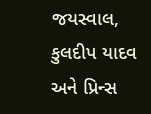જયસ્વાલ, કુલદીપ યાદવ અને પ્રિન્સ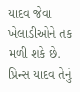યાદવ જેવા ખેલાડીઓને તક મળી શકે છે. પ્રિન્સ યાદવ તેનું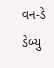વન-ડે ડેબ્યુ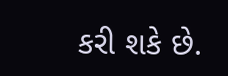કરી શકે છે.